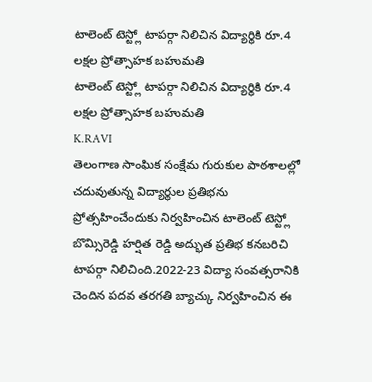టాలెంట్ టెస్ట్లో టాపర్గా నిలిచిన విద్యార్థికి రూ.4 లక్షల ప్రోత్సాహక బహుమతి
టాలెంట్ టెస్ట్లో టాపర్గా నిలిచిన విద్యార్థికి రూ.4 లక్షల ప్రోత్సాహక బహుమతి
K.RAVI
తెలంగాణ సాంఘిక సంక్షేమ గురుకుల పాఠశాలల్లో చదువుతున్న విద్యార్థుల ప్రతిభను ప్రోత్సహించేందుకు నిర్వహించిన టాలెంట్ టెస్ట్లో బొమ్సిరెడ్డి హర్షిత రెడ్డి అద్భుత ప్రతిభ కనబరిచి టాపర్గా నిలిచింది.2022-23 విద్యా సంవత్సరానికి చెందిన పదవ తరగతి బ్యాచ్కు నిర్వహించిన ఈ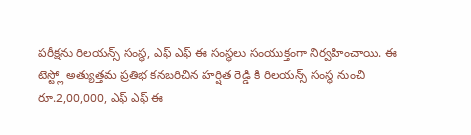పరీక్షను రిలయన్స్ సంస్థ, ఎఫ్ ఎఫ్ ఈ సంస్థలు సంయుక్తంగా నిర్వహించాయి. ఈ టెస్ట్లో అత్యుత్తమ ప్రతిభ కనబరిచిన హర్షిత రెడ్డి కి రిలయన్స్ సంస్థ నుంచి రూ.2,00,000, ఎఫ్ ఎఫ్ ఈ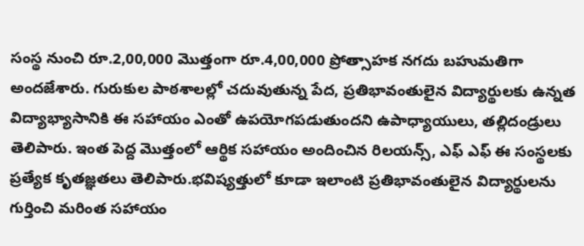సంస్థ నుంచి రూ.2,00,000 మొత్తంగా రూ.4,00,000 ప్రోత్సాహక నగదు బహుమతిగా అందజేశారు. గురుకుల పాఠశాలల్లో చదువుతున్న పేద, ప్రతిభావంతులైన విద్యార్థులకు ఉన్నత విద్యాభ్యాసానికి ఈ సహాయం ఎంతో ఉపయోగపడుతుందని ఉపాధ్యాయులు, తల్లిదండ్రులు తెలిపారు. ఇంత పెద్ద మొత్తంలో ఆర్థిక సహాయం అందించిన రిలయన్స్, ఎఫ్ ఎఫ్ ఈ సంస్థలకు ప్రత్యేక కృతజ్ఞతలు తెలిపారు.భవిష్యత్తులో కూడా ఇలాంటి ప్రతిభావంతులైన విద్యార్థులను గుర్తించి మరింత సహాయం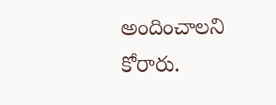అందించాలని కోరారు.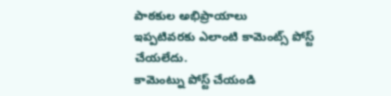పాఠకుల అభిప్రాయాలు
ఇప్పటివరకు ఎలాంటి కామెంట్స్ పోస్ట్ చేయలేదు.
కామెంట్ను పోస్ట్ చేయండి